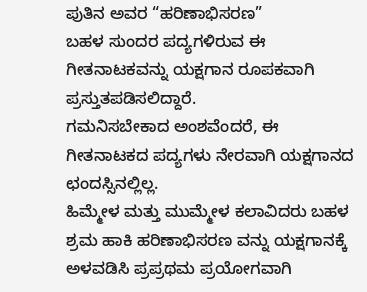ಪುತಿನ ಅವರ “ಹರಿಣಾಭಿಸರಣ”
ಬಹಳ ಸುಂದರ ಪದ್ಯಗಳಿರುವ ಈ ಗೀತನಾಟಕವನ್ನು ಯಕ್ಷಗಾನ ರೂಪಕವಾಗಿ ಪ್ರಸ್ತುತಪಡಿಸಲಿದ್ದಾರೆ.
ಗಮನಿಸಬೇಕಾದ ಅಂಶವೆಂದರೆ, ಈ ಗೀತನಾಟಕದ ಪದ್ಯಗಳು ನೇರವಾಗಿ ಯಕ್ಷಗಾನದ ಛಂದಸ್ಸಿನಲ್ಲಿಲ್ಲ.
ಹಿಮ್ಮೇಳ ಮತ್ತು ಮುಮ್ಮೇಳ ಕಲಾವಿದರು ಬಹಳ ಶ್ರಮ ಹಾಕಿ ಹರಿಣಾಭಿಸರಣ ವನ್ನು ಯಕ್ಷಗಾನಕ್ಕೆ ಅಳವಡಿಸಿ ಪ್ರಪ್ರಥಮ ಪ್ರಯೋಗವಾಗಿ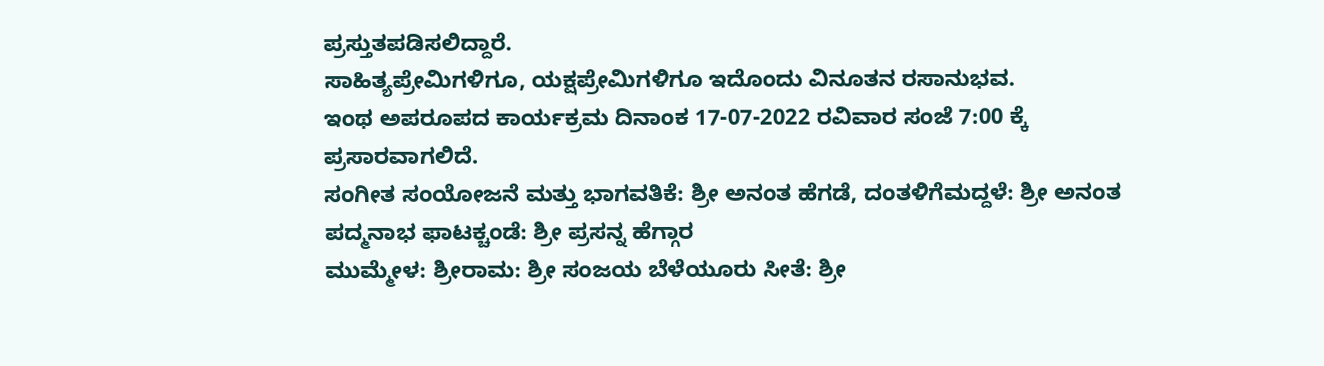ಪ್ರಸ್ತುತಪಡಿಸಲಿದ್ದಾರೆ.
ಸಾಹಿತ್ಯಪ್ರೇಮಿಗಳಿಗೂ, ಯಕ್ಷಪ್ರೇಮಿಗಳಿಗೂ ಇದೊಂದು ವಿನೂತನ ರಸಾನುಭವ.
ಇಂಥ ಅಪರೂಪದ ಕಾರ್ಯಕ್ರಮ ದಿನಾಂಕ 17-07-2022 ರವಿವಾರ ಸಂಜೆ 7:00 ಕ್ಕೆ ಪ್ರಸಾರವಾಗಲಿದೆ.
ಸಂಗೀತ ಸಂಯೋಜನೆ ಮತ್ತು ಭಾಗವತಿಕೆ: ಶ್ರೀ ಅನಂತ ಹೆಗಡೆ, ದಂತಳಿಗೆಮದ್ದಳೆ: ಶ್ರೀ ಅನಂತ ಪದ್ಮನಾಭ ಫಾಟಕ್ಚಂಡೆ: ಶ್ರೀ ಪ್ರಸನ್ನ ಹೆಗ್ಗಾರ
ಮುಮ್ಮೇಳ: ಶ್ರೀರಾಮ: ಶ್ರೀ ಸಂಜಯ ಬೆಳೆಯೂರು ಸೀತೆ: ಶ್ರೀ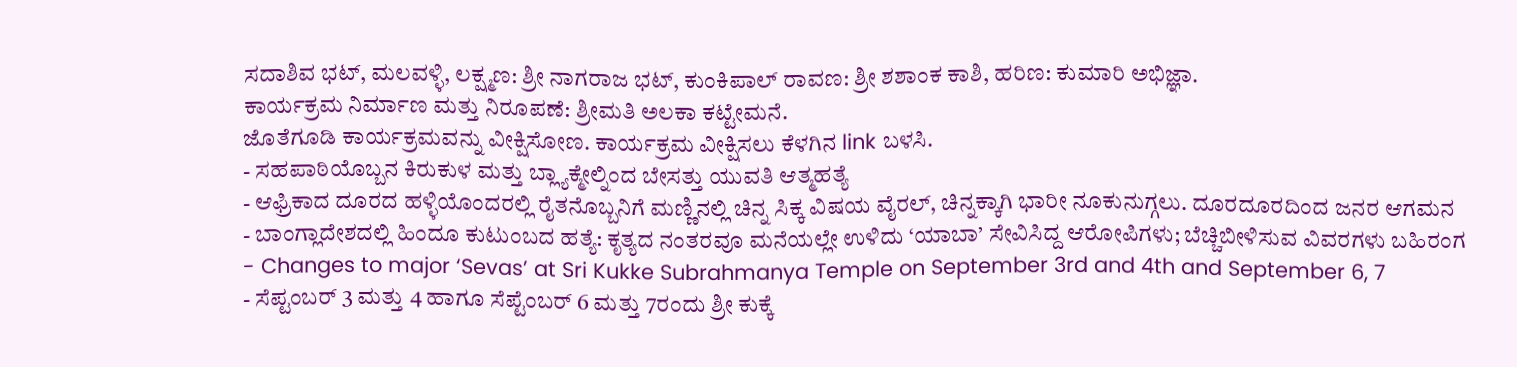ಸದಾಶಿವ ಭಟ್, ಮಲವಳ್ಳಿ, ಲಕ್ಷ್ಮಣ: ಶ್ರೀ ನಾಗರಾಜ ಭಟ್, ಕುಂಕಿಪಾಲ್ ರಾವಣ: ಶ್ರೀ ಶಶಾಂಕ ಕಾಶಿ, ಹರಿಣ: ಕುಮಾರಿ ಅಭಿಜ್ಞಾ.
ಕಾರ್ಯಕ್ರಮ ನಿರ್ಮಾಣ ಮತ್ತು ನಿರೂಪಣೆ: ಶ್ರೀಮತಿ ಅಲಕಾ ಕಟ್ಟೇಮನೆ.
ಜೊತೆಗೂಡಿ ಕಾರ್ಯಕ್ರಮವನ್ನು ವೀಕ್ಷಿಸೋಣ. ಕಾರ್ಯಕ್ರಮ ವೀಕ್ಷಿಸಲು ಕೆಳಗಿನ link ಬಳಸಿ.
- ಸಹಪಾಠಿಯೊಬ್ಬನ ಕಿರುಕುಳ ಮತ್ತು ಬ್ಲ್ಯಾಕ್ಮೇಲ್ನಿಂದ ಬೇಸತ್ತು ಯುವತಿ ಆತ್ಮಹತ್ಯೆ
- ಆಫ್ರಿಕಾದ ದೂರದ ಹಳ್ಳಿಯೊಂದರಲ್ಲಿ ರೈತನೊಬ್ಬನಿಗೆ ಮಣ್ಣಿನಲ್ಲಿ ಚಿನ್ನ ಸಿಕ್ಕ ವಿಷಯ ವೈರಲ್, ಚಿನ್ನಕ್ಕಾಗಿ ಭಾರೀ ನೂಕುನುಗ್ಗಲು. ದೂರದೂರದಿಂದ ಜನರ ಆಗಮನ
- ಬಾಂಗ್ಲಾದೇಶದಲ್ಲಿ ಹಿಂದೂ ಕುಟುಂಬದ ಹತ್ಯೆ: ಕೃತ್ಯದ ನಂತರವೂ ಮನೆಯಲ್ಲೇ ಉಳಿದು ‘ಯಾಬಾ’ ಸೇವಿಸಿದ್ದ ಆರೋಪಿಗಳು; ಬೆಚ್ಚಿಬೀಳಿಸುವ ವಿವರಗಳು ಬಹಿರಂಗ
- Changes to major ‘Sevas’ at Sri Kukke Subrahmanya Temple on September 3rd and 4th and September 6, 7
- ಸೆಪ್ಟಂಬರ್ 3 ಮತ್ತು 4 ಹಾಗೂ ಸೆಪ್ಟೆಂಬರ್ 6 ಮತ್ತು 7ರಂದು ಶ್ರೀ ಕುಕ್ಕೆ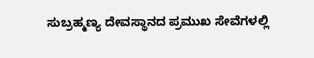ಸುಬ್ರಹ್ಮಣ್ಯ ದೇವಸ್ಥಾನದ ಪ್ರಮುಖ ಸೇವೆಗಳಲ್ಲಿ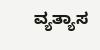ವ್ಯತ್ಯಾಸ